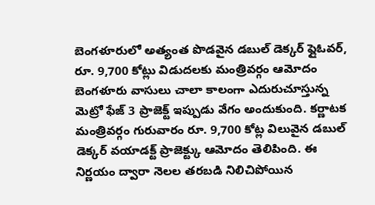బెంగళూరులో అత్యంత పొడవైన డబుల్ డెక్కర్ ఫ్లైఓవర్, రూ. 9,700 కోట్లు విడుదలకు మంత్రివర్గం ఆమోదం
బెంగళూరు వాసులు చాలా కాలంగా ఎదురుచూస్తున్న మెట్రో ఫేజ్ 3 ప్రాజెక్ట్ ఇప్పుడు వేగం అందుకుంది. కర్ణాటక మంత్రివర్గం గురువారం రూ. 9,700 కోట్ల విలువైన డబుల్ డెక్కర్ వయాడక్ట్ ప్రాజెక్ట్కు ఆమోదం తెలిపింది. ఈ నిర్ణయం ద్వారా నెలల తరబడి నిలిచిపోయిన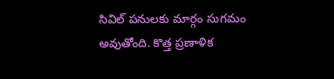సివిల్ పనులకు మార్గం సుగమం అవుతోంది. కొత్త ప్రణాళిక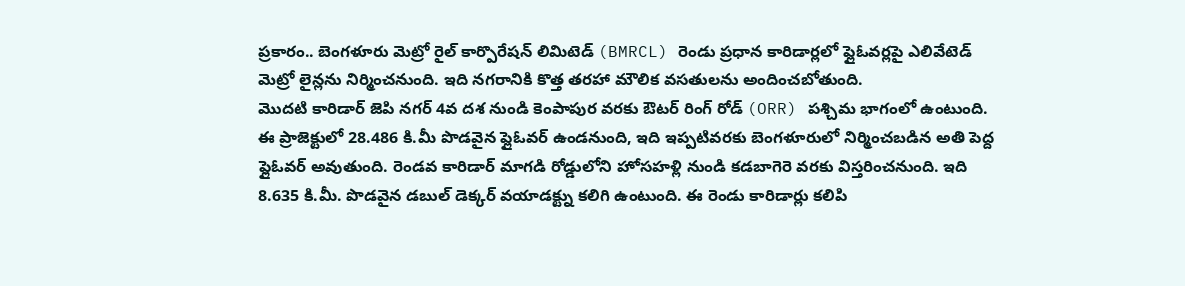ప్రకారం.. బెంగళూరు మెట్రో రైల్ కార్పొరేషన్ లిమిటెడ్ (BMRCL) రెండు ప్రధాన కారిడార్లలో ఫ్లైఓవర్లపై ఎలివేటెడ్ మెట్రో లైన్లను నిర్మించనుంది. ఇది నగరానికి కొత్త తరహా మౌలిక వసతులను అందించబోతుంది.
మొదటి కారిడార్ జెపి నగర్ 4వ దశ నుండి కెంపాపుర వరకు ఔటర్ రింగ్ రోడ్ (ORR) పశ్చిమ భాగంలో ఉంటుంది. ఈ ప్రాజెక్టులో 28.486 కి.మీ పొడవైన ఫ్లైఓవర్ ఉండనుంది, ఇది ఇప్పటివరకు బెంగళూరులో నిర్మించబడిన అతి పెద్ద ఫ్లైఓవర్ అవుతుంది. రెండవ కారిడార్ మాగడి రోడ్డులోని హోసహళ్లి నుండి కడబాగెరె వరకు విస్తరించనుంది. ఇది 8.635 కి.మీ. పొడవైన డబుల్ డెక్కర్ వయాడక్ట్ను కలిగి ఉంటుంది. ఈ రెండు కారిడార్లు కలిపి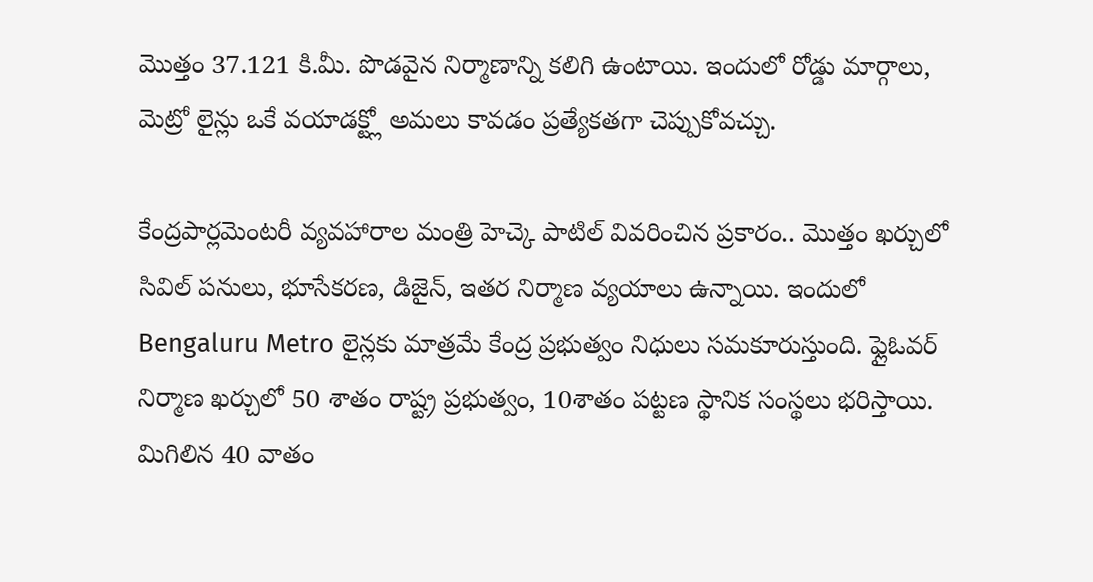మొత్తం 37.121 కి.మీ. పొడవైన నిర్మాణాన్ని కలిగి ఉంటాయి. ఇందులో రోడ్డు మార్గాలు, మెట్రో లైన్లు ఒకే వయాడక్ట్లో అమలు కావడం ప్రత్యేకతగా చెప్పుకోవచ్చు.

కేంద్రపార్లమెంటరీ వ్యవహారాల మంత్రి హెచ్కె పాటిల్ వివరించిన ప్రకారం.. మొత్తం ఖర్చులో సివిల్ పనులు, భూసేకరణ, డిజైన్, ఇతర నిర్మాణ వ్యయాలు ఉన్నాయి. ఇందులో Bengaluru Metro లైన్లకు మాత్రమే కేంద్ర ప్రభుత్వం నిధులు సమకూరుస్తుంది. ఫ్లైఓవర్ నిర్మాణ ఖర్చులో 50 శాతం రాష్ట్ర ప్రభుత్వం, 10శాతం పట్టణ స్థానిక సంస్థలు భరిస్తాయి. మిగిలిన 40 వాతం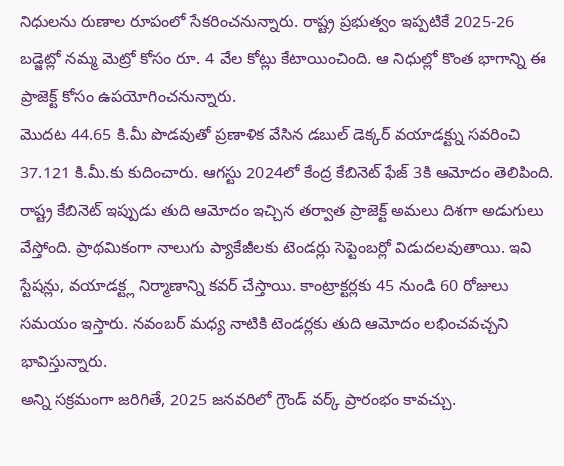నిధులను రుణాల రూపంలో సేకరించనున్నారు. రాష్ట్ర ప్రభుత్వం ఇప్పటికే 2025-26 బడ్జెట్లో నమ్మ మెట్రో కోసం రూ. 4 వేల కోట్లు కేటాయించింది. ఆ నిధుల్లో కొంత భాగాన్ని ఈ ప్రాజెక్ట్ కోసం ఉపయోగించనున్నారు.
మొదట 44.65 కి.మీ పొడవుతో ప్రణాళిక వేసిన డబుల్ డెక్కర్ వయాడక్ట్ను సవరించి 37.121 కి.మీ.కు కుదించారు. ఆగస్టు 2024లో కేంద్ర కేబినెట్ ఫేజ్ 3కి ఆమోదం తెలిపింది. రాష్ట్ర కేబినెట్ ఇప్పుడు తుది ఆమోదం ఇచ్చిన తర్వాత ప్రాజెక్ట్ అమలు దిశగా అడుగులు వేస్తోంది. ప్రాథమికంగా నాలుగు ప్యాకేజీలకు టెండర్లు సెప్టెంబర్లో విడుదలవుతాయి. ఇవి స్టేషన్లు, వయాడక్ట్ల నిర్మాణాన్ని కవర్ చేస్తాయి. కాంట్రాక్టర్లకు 45 నుండి 60 రోజులు సమయం ఇస్తారు. నవంబర్ మధ్య నాటికి టెండర్లకు తుది ఆమోదం లభించవచ్చని భావిస్తున్నారు.
అన్ని సక్రమంగా జరిగితే, 2025 జనవరిలో గ్రౌండ్ వర్క్ ప్రారంభం కావచ్చు.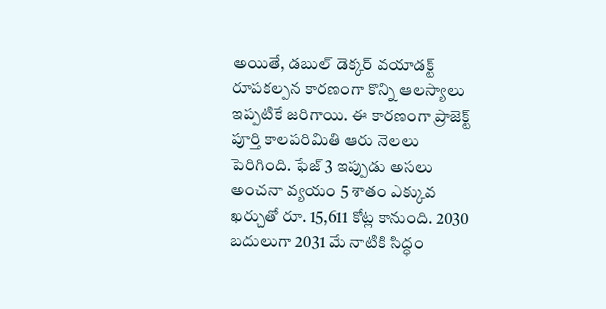అయితే, డబుల్ డెక్కర్ వయాడక్ట్ రూపకల్పన కారణంగా కొన్ని ఆలస్యాలు ఇప్పటికే జరిగాయి. ఈ కారణంగా ప్రాజెక్ట్ పూర్తి కాలపరిమితి ఆరు నెలలు పెరిగింది. ఫేజ్ 3 ఇప్పుడు అసలు అంచనా వ్యయం 5 శాతం ఎక్కువ ఖర్చుతో రూ. 15,611 కోట్ల కానుంది. 2030 బదులుగా 2031 మే నాటికి సిద్ధం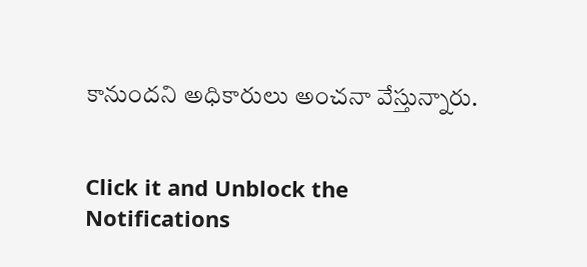కానుందని అధికారులు అంచనా వేస్తున్నారు.


Click it and Unblock the Notifications